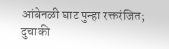आंबेनळी घाट पुन्हा रक्तरंजित; दुचाकी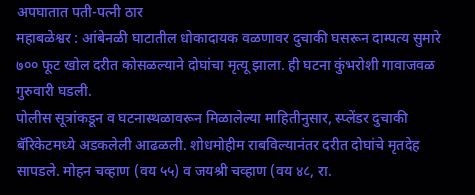अपघातात पती-पत्नी ठार
महाबळेश्वर : आंबेनळी घाटातील धोकादायक वळणावर दुचाकी घसरून दाम्पत्य सुमारे ७०० फूट खोल दरीत कोसळल्याने दोघांचा मृत्यू झाला. ही घटना कुंभरोशी गावाजवळ गुरुवारी घडली.
पोलीस सूत्रांकडून व घटनास्थळावरून मिळालेल्या माहितीनुसार, स्प्लेंडर दुचाकी बॅरिकेटमध्ये अडकलेली आढळली. शोधमोहीम राबविल्यानंतर दरीत दोघांचे मृतदेह सापडले. मोहन चव्हाण (वय ५५) व जयश्री चव्हाण (वय ४८, रा.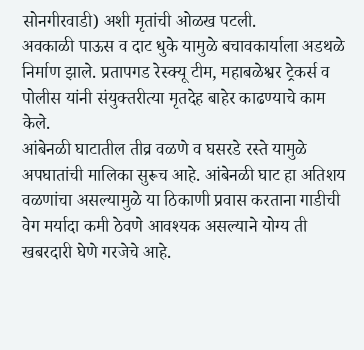सोनगीरवाडी) अशी मृतांची ओळख पटली.
अवकाळी पाऊस व दाट धुके यामुळे बचावकार्याला अडथळे निर्माण झाले. प्रतापगड रेस्क्यू टीम, महाबळेश्वर ट्रेकर्स व पोलीस यांनी संयुक्तरीत्या मृतदेह बाहेर काढण्याचे काम केले.
आंबेनळी घाटातील तीव्र वळणे व घसरडे रस्ते यामुळे अपघातांची मालिका सुरूच आहे. आंबेनळी घाट हा अतिशय वळणांचा असल्यामुळे या ठिकाणी प्रवास करताना गाडीची वेग मर्यादा कमी ठेवणे आवश्यक असल्याने योग्य ती खबरदारी घेणे गरजेचे आहे.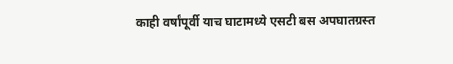काही वर्षांपूर्वी याच घाटामध्ये एसटी बस अपघातग्रस्त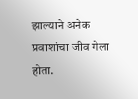झाल्याने अनेक प्रवाशांचा जीव गेला होता.